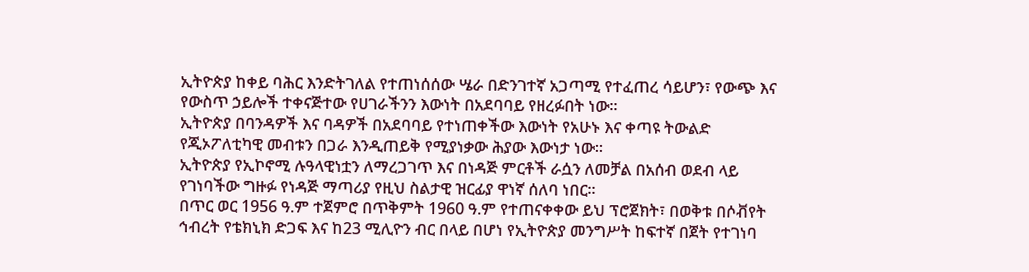ኢትዮጵያ ከቀይ ባሕር እንድትገለል የተጠነሰሰው ሤራ በድንገተኛ አጋጣሚ የተፈጠረ ሳይሆን፣ የውጭ እና የውስጥ ኃይሎች ተቀናጅተው የሀገራችንን እውነት በአደባባይ የዘረፉበት ነው።
ኢትዮጵያ በባንዳዎች እና ባዳዎች በአደባባይ የተነጠቀችው እውነት የአሁኑ እና ቀጣዩ ትውልድ የጂኦፖለቲካዊ መብቱን በጋራ እንዲጠይቅ የሚያነቃው ሕያው እውነታ ነው።
ኢትዮጵያ የኢኮኖሚ ሉዓላዊነቷን ለማረጋገጥ እና በነዳጅ ምርቶች ራሷን ለመቻል በአሰብ ወደብ ላይ የገነባችው ግዙፉ የነዳጅ ማጣሪያ የዚህ ስልታዊ ዝርፊያ ዋነኛ ሰለባ ነበር።
በጥር ወር 1956 ዓ.ም ተጀምሮ በጥቅምት 1960 ዓ.ም የተጠናቀቀው ይህ ፕሮጀክት፣ በወቅቱ በሶቭየት ኅብረት የቴክኒክ ድጋፍ እና ከ23 ሚሊዮን ብር በላይ በሆነ የኢትዮጵያ መንግሥት ከፍተኛ በጀት የተገነባ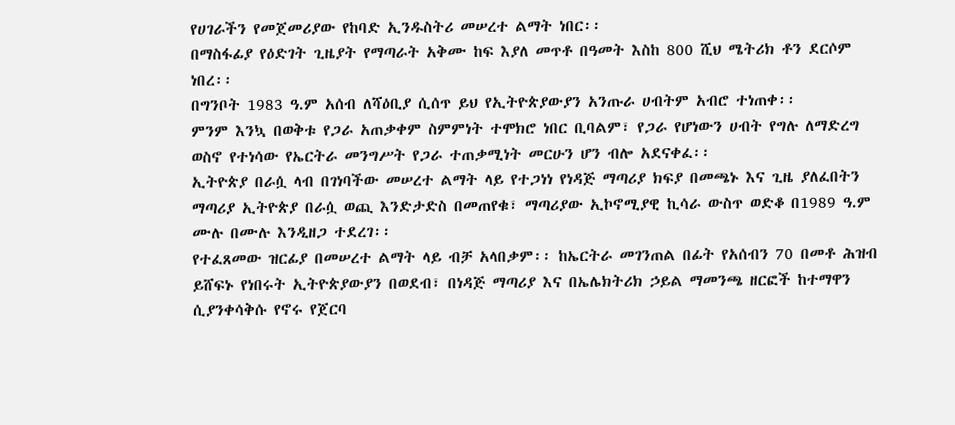የሀገራችን የመጀመሪያው የከባድ ኢንዱስትሪ መሠረተ ልማት ነበር፡፡
በማስፋፊያ የዕድገት ጊዜያት የማጣራት አቅሙ ከፍ እያለ መጥቶ በዓመት እስከ 800 ሺህ ሜትሪክ ቶን ደርሶም ነበረ፡፡
በግንቦት 1983 ዓ.ም አሰብ ለሻዕቢያ ሲሰጥ ይህ የኢትዮጵያውያን አንጡራ ሀብትም አብሮ ተነጠቀ፡፡
ምንም እንኳ በወቅቱ የጋራ አጠቃቀም ስምምነት ተሞክሮ ነበር ቢባልም፣ የጋራ የሆነውን ሀብት የግሉ ለማድረግ ወስኖ የተነሳው የኤርትራ መንግሥት የጋራ ተጠቃሚነት መርሁን ሆን ብሎ አደናቀፈ፡፡
ኢትዮጵያ በራሷ ላብ በገነባችው መሠረተ ልማት ላይ የተጋነነ የነዳጅ ማጣሪያ ክፍያ በመጫኑ እና ጊዜ ያለፈበትን ማጣሪያ ኢትዮጵያ በራሷ ወጪ እንድታድስ በመጠየቁ፣ ማጣሪያው ኢኮኖሚያዊ ኪሳራ ውስጥ ወድቆ በ1989 ዓ.ም ሙሉ በሙሉ እንዲዘጋ ተደረገ፡፡
የተፈጸመው ዝርፊያ በመሠረተ ልማት ላይ ብቻ አላበቃም፡፡ ከኤርትራ መገንጠል በፊት የአሰብን 70 በመቶ ሕዝብ ይሸፍኑ የነበሩት ኢትዮጵያውያን በወደብ፣ በነዳጅ ማጣሪያ እና በኤሌክትሪክ ኃይል ማመንጫ ዘርፎች ከተማዋን ሲያንቀሳቅሱ የኖሩ የጀርባ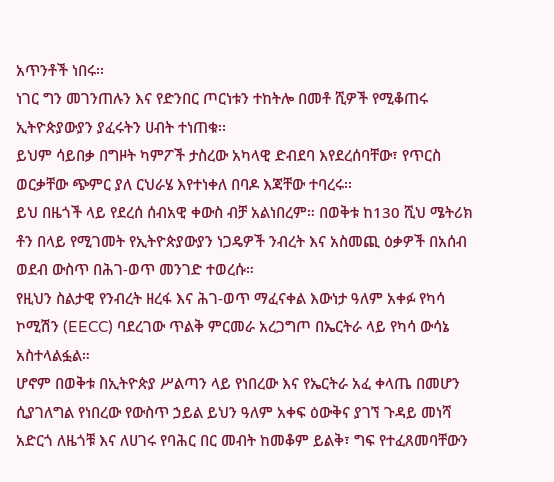አጥንቶች ነበሩ፡፡
ነገር ግን መገንጠሉን እና የድንበር ጦርነቱን ተከትሎ በመቶ ሺዎች የሚቆጠሩ ኢትዮጵያውያን ያፈሩትን ሀብት ተነጠቁ፡፡
ይህም ሳይበቃ በግዞት ካምፖች ታስረው አካላዊ ድብደባ እየደረሰባቸው፣ የጥርስ ወርቃቸው ጭምር ያለ ርህራሄ እየተነቀለ በባዶ እጃቸው ተባረሩ፡፡
ይህ በዜጎች ላይ የደረሰ ሰብአዊ ቀውስ ብቻ አልነበረም። በወቅቱ ከ130 ሺህ ሜትሪክ ቶን በላይ የሚገመት የኢትዮጵያውያን ነጋዴዎች ንብረት እና አስመጪ ዕቃዎች በአሰብ ወደብ ውስጥ በሕገ-ወጥ መንገድ ተወረሱ።
የዚህን ስልታዊ የንብረት ዘረፋ እና ሕገ-ወጥ ማፈናቀል እውነታ ዓለም አቀፉ የካሳ ኮሚሽን (EECC) ባደረገው ጥልቅ ምርመራ አረጋግጦ በኤርትራ ላይ የካሳ ውሳኔ አስተላልፏል።
ሆኖም በወቅቱ በኢትዮጵያ ሥልጣን ላይ የነበረው እና የኤርትራ አፈ ቀላጤ በመሆን ሲያገለግል የነበረው የውስጥ ኃይል ይህን ዓለም አቀፍ ዕውቅና ያገኘ ጉዳይ መነሻ አድርጎ ለዜጎቹ እና ለሀገሩ የባሕር በር መብት ከመቆም ይልቅ፣ ግፍ የተፈጸመባቸውን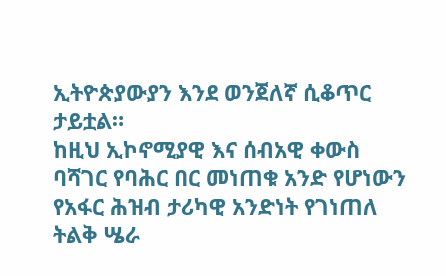ኢትዮጵያውያን እንደ ወንጀለኛ ሲቆጥር ታይቷል።
ከዚህ ኢኮኖሚያዊ እና ሰብአዊ ቀውስ ባሻገር የባሕር በር መነጠቁ አንድ የሆነውን የአፋር ሕዝብ ታሪካዊ አንድነት የገነጠለ ትልቅ ሤራ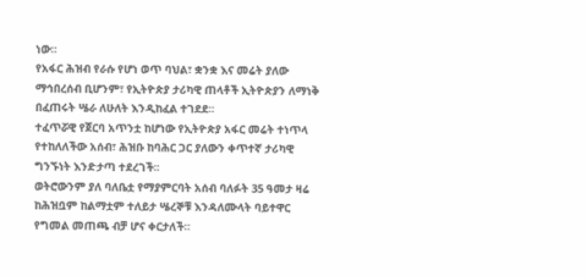ነው።
የአፋር ሕዝብ የራሱ የሆነ ወጥ ባህል፣ ቋንቋ እና መሬት ያለው ማኅበረሰብ ቢሆንም፣ የኢትዮጵያ ታሪካዊ ጠላቶች ኢትዮጵያን ለማነቅ በፈጠሩት ሤራ ለሁለት እንዲከፈል ተገደደ።
ተፈጥሯዊ የጀርባ አጥንቷ ከሆነው የኢትዮጵያ አፋር መሬት ተነጥላ የተከለለችው አሰብ፣ ሕዝቡ ከባሕር ጋር ያለውን ቀጥተኛ ታሪካዊ ግንኙነት እንድታጣ ተደረገች፡፡
ወትሮውንም ያለ ባለቤቷ የማያምርባት አሰብ ባለፉት 35 ዓመታ ዛሬ ከሕዝቧም ከልማቷም ተለይታ ሤረኞቹ እንዳለሙላት ባይተዋር የግመል መጠጫ ብቻ ሆና ቀርታለች።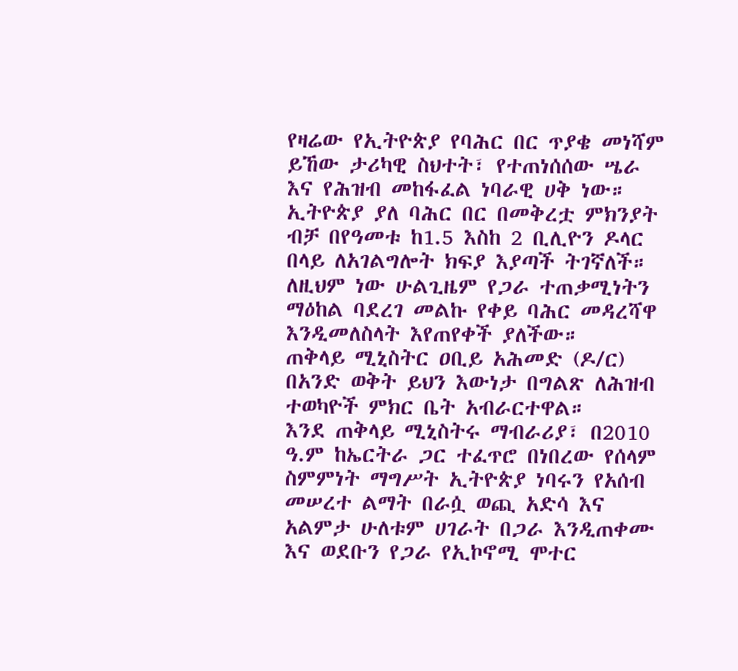የዛሬው የኢትዮጵያ የባሕር በር ጥያቄ መነሻም ይኸው ታሪካዊ ስህተት፣ የተጠነሰሰው ሤራ እና የሕዝብ መከፋፈል ነባራዊ ሀቅ ነው።
ኢትዮጵያ ያለ ባሕር በር በመቅረቷ ምክንያት ብቻ በየዓመቱ ከ1.5 እስከ 2 ቢሊዮን ዶላር በላይ ለአገልግሎት ክፍያ እያጣች ትገኛለች።
ለዚህም ነው ሁልጊዜም የጋራ ተጠቃሚነትን ማዕከል ባደረገ መልኩ የቀይ ባሕር መዳረሻዋ እንዲመለስላት እየጠየቀች ያለችው።
ጠቅላይ ሚኒስትር ዐቢይ አሕመድ (ዶ/ር) በአንድ ወቅት ይህን እውነታ በግልጽ ለሕዝብ ተወካዮች ምክር ቤት አብራርተዋል።
እንደ ጠቅላይ ሚኒስትሩ ማብራሪያ፣ በ2010 ዓ.ም ከኤርትራ ጋር ተፈጥሮ በነበረው የሰላም ስምምነት ማግሥት ኢትዮጵያ ነባሩን የአሰብ መሠረተ ልማት በራሷ ወጪ አድሳ እና አልምታ ሁለቱም ሀገራት በጋራ እንዲጠቀሙ እና ወደቡን የጋራ የኢኮኖሚ ሞተር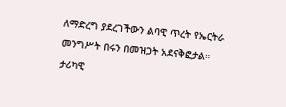ለማድረግ ያደረገችውን ልባዊ ጥረት የኤርትራ መንግሥት በሩን በመዝጋት አደናቅፎታል።
ታሪካዊ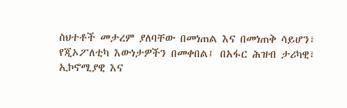ስህተቶች መታረም ያለባቸው በመነጠል እና በመነጠቅ ሳይሆን፣ የጂኦፖለቲካ እውነታዎችን በመቀበል፤ በአፋር ሕዝብ ታሪካዊ፣ ኢኮኖሚያዊ እና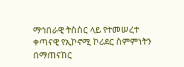ማኅበራዊ ትስስር ላይ የተመሠረተ ቀጣናዊ የኢኮኖሚ ኮሪደር ስምምነትን በማጠናከር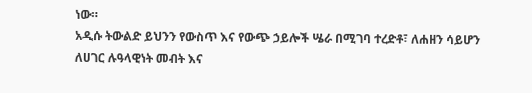ነው።
አዲሱ ትውልድ ይህንን የውስጥ እና የውጭ ኃይሎች ሤራ በሚገባ ተረድቶ፣ ለሐዘን ሳይሆን ለሀገር ሉዓላዊነት መብት እና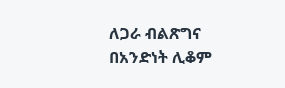ለጋራ ብልጽግና በአንድነት ሊቆም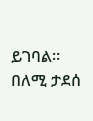ይገባል።
በለሚ ታደሰ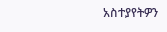አስተያየትዎን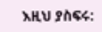እዚህ ያስፍሩ: